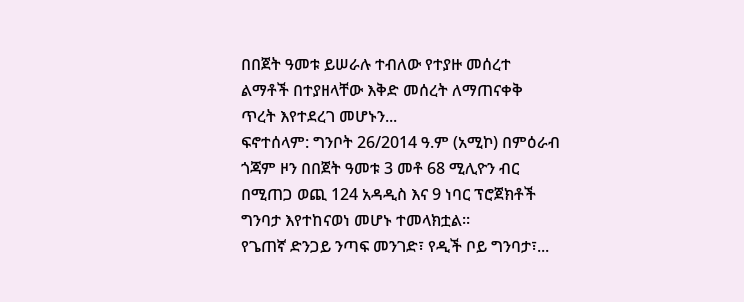በበጀት ዓመቱ ይሠራሉ ተብለው የተያዙ መሰረተ ልማቶች በተያዘላቸው እቅድ መሰረት ለማጠናቀቅ ጥረት እየተደረገ መሆኑን...
ፍኖተሰላም: ግንቦት 26/2014 ዓ.ም (አሚኮ) በምዕራብ ጎጃም ዞን በበጀት ዓመቱ 3 መቶ 68 ሚሊዮን ብር በሚጠጋ ወጪ 124 አዳዲስ እና 9 ነባር ፕሮጀክቶች ግንባታ እየተከናወነ መሆኑ ተመላክቷል።
የጌጠኛ ድንጋይ ንጣፍ መንገድ፣ የዲች ቦይ ግንባታ፣...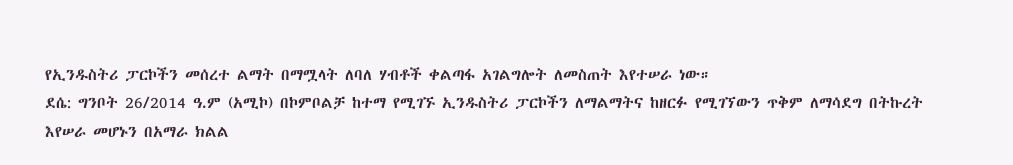የኢንዱስትሪ ፓርኮችን መሰረተ ልማት በማሟላት ለባለ ሃብቶች ቀልጣፋ አገልግሎት ለመስጠት እየተሠራ ነው።
ደሴ: ግንቦት 26/2014 ዓ.ም (አሚኮ) በኮምቦልቻ ከተማ የሚገኙ ኢንዱስትሪ ፓርኮችን ለማልማትና ከዘርፉ የሚገኘውን ጥቅም ለማሳደግ በትኩረት እየሠራ መሆኑን በአማራ ክልል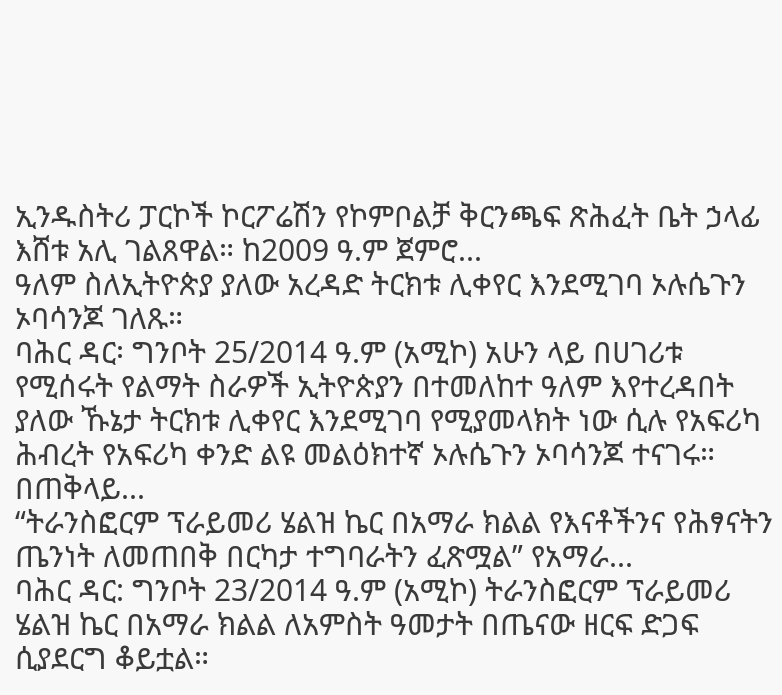ኢንዱስትሪ ፓርኮች ኮርፖሬሽን የኮምቦልቻ ቅርንጫፍ ጽሕፈት ቤት ኃላፊ እሸቱ አሊ ገልጸዋል። ከ2009 ዓ.ም ጀምሮ...
ዓለም ስለኢትዮጵያ ያለው አረዳድ ትርክቱ ሊቀየር እንደሚገባ ኦሉሴጉን ኦባሳንጆ ገለጹ።
ባሕር ዳር፡ ግንቦት 25/2014 ዓ.ም (አሚኮ) አሁን ላይ በሀገሪቱ የሚሰሩት የልማት ስራዎች ኢትዮጵያን በተመለከተ ዓለም እየተረዳበት ያለው ኹኔታ ትርክቱ ሊቀየር እንደሚገባ የሚያመላክት ነው ሲሉ የአፍሪካ ሕብረት የአፍሪካ ቀንድ ልዩ መልዕክተኛ ኦሉሴጉን ኦባሳንጆ ተናገሩ።
በጠቅላይ...
“ትራንስፎርም ፕራይመሪ ሄልዝ ኬር በአማራ ክልል የእናቶችንና የሕፃናትን ጤንነት ለመጠበቅ በርካታ ተግባራትን ፈጽሟል” የአማራ...
ባሕር ዳር: ግንቦት 23/2014 ዓ.ም (አሚኮ) ትራንስፎርም ፕራይመሪ ሄልዝ ኬር በአማራ ክልል ለአምስት ዓመታት በጤናው ዘርፍ ድጋፍ ሲያደርግ ቆይቷል።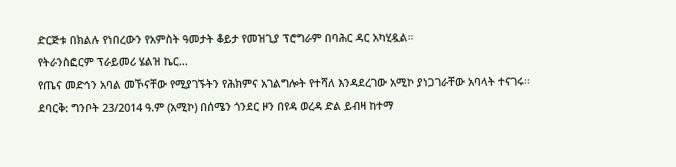ድርጅቱ በክልሉ የነበረውን የአምስት ዓመታት ቆይታ የመዝጊያ ፕሮግራም በባሕር ዳር አካሂዷል።
የትራንስፎርም ፕራይመሪ ሄልዝ ኬር...
የጤና መድኅን አባል መኾናቸው የሚያገኙትን የሕክምና አገልግሎት የተሻለ እንዳደረገው አሚኮ ያነጋገራቸው አባላት ተናገሩ፡፡
ደባርቅ: ግንቦት 23/2014 ዓ.ም (አሚኮ) በሰሜን ጎንደር ዞን በየዳ ወረዳ ድል ይብዛ ከተማ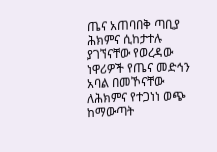ጤና አጠባበቅ ጣቢያ ሕክምና ሲከታተሉ ያገኘናቸው የወረዳው ነዋሪዎች የጤና መድኅን አባል በመኾናቸው ለሕክምና የተጋነነ ወጭ ከማውጣት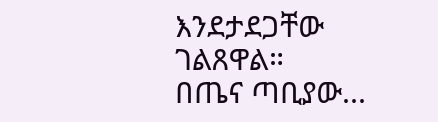እንደታደጋቸው ገልጸዋል።
በጤና ጣቢያው...